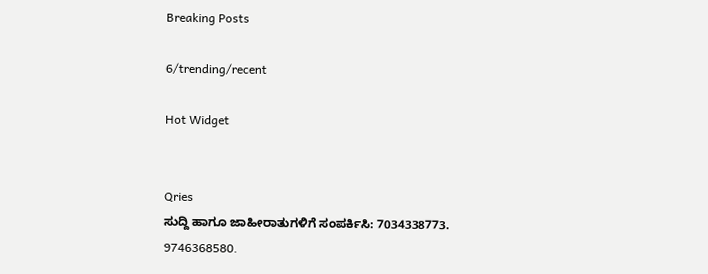Breaking Posts

6/trending/recent

Hot Widget


Qries
ಸುದ್ದಿ ಹಾಗೂ ಜಾಹೀರಾತುಗಳಿಗೆ ಸಂಪರ್ಕಿಸಿ: 7034338773. 9746368580.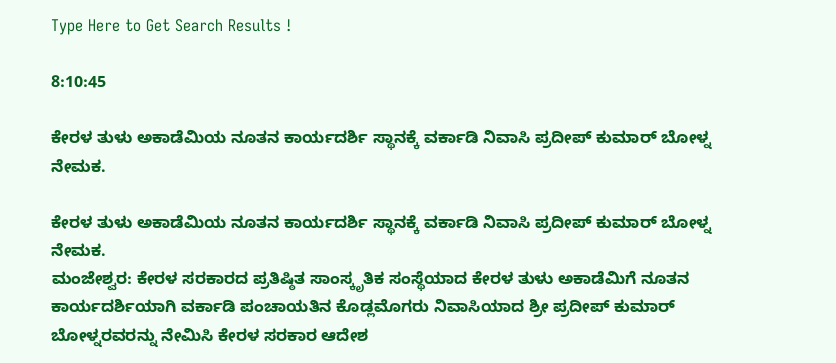Type Here to Get Search Results !

8:10:45

ಕೇರಳ ತುಳು ಅಕಾಡೆಮಿಯ ನೂತನ ಕಾರ್ಯದರ್ಶಿ ಸ್ಥಾನಕ್ಕೆ ವರ್ಕಾಡಿ ನಿವಾಸಿ ಪ್ರದೀಪ್ ಕುಮಾರ್ ಬೋಳ್ನ ನೇಮಕ.

ಕೇರಳ ತುಳು ಅಕಾಡೆಮಿಯ ನೂತನ ಕಾರ್ಯದರ್ಶಿ ಸ್ಥಾನಕ್ಕೆ ವರ್ಕಾಡಿ ನಿವಾಸಿ ಪ್ರದೀಪ್ ಕುಮಾರ್ ಬೋಳ್ನ ನೇಮಕ.
ಮಂಜೇಶ್ವರ: ಕೇರಳ ಸರಕಾರದ ಪ್ರತಿಷ್ಠಿತ ಸಾಂಸ್ಕೃತಿಕ ಸಂಸ್ಥೆಯಾದ ಕೇರಳ ತುಳು ಅಕಾಡೆಮಿಗೆ ನೂತನ ಕಾರ್ಯದರ್ಶಿಯಾಗಿ ವರ್ಕಾಡಿ ಪಂಚಾಯತಿನ ಕೊಡ್ಲಮೊಗರು ನಿವಾಸಿಯಾದ ಶ್ರೀ ಪ್ರದೀಪ್ ಕುಮಾರ್ ಬೋಳ್ನರವರನ್ನು ನೇಮಿಸಿ ಕೇರಳ ಸರಕಾರ ಆದೇಶ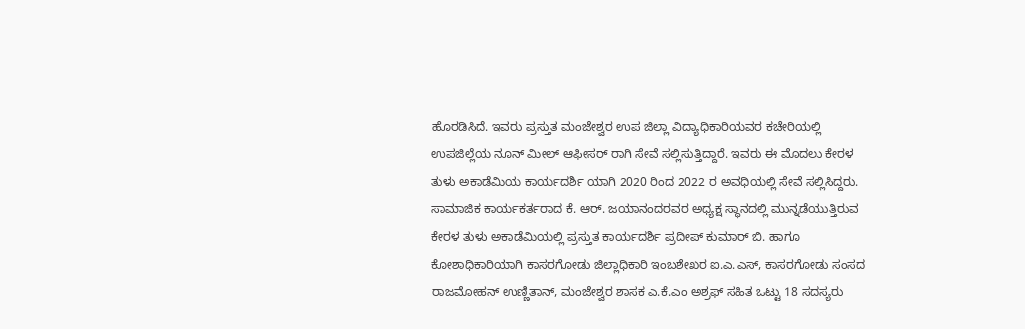ಹೊರಡಿಸಿದೆ. ಇವರು ಪ್ರಸ್ತುತ ಮಂಜೇಶ್ವರ ಉಪ ಜಿಲ್ಲಾ ವಿದ್ಯಾಧಿಕಾರಿಯವರ ಕಚೇರಿಯಲ್ಲಿ ಉಪಜಿಲ್ಲೆಯ ನೂನ್ ಮೀಲ್ ಆಫೀಸರ್ ರಾಗಿ ಸೇವೆ ಸಲ್ಲಿಸುತ್ತಿದ್ದಾರೆ. ಇವರು ಈ ಮೊದಲು ಕೇರಳ ತುಳು ಅಕಾಡೆಮಿಯ ಕಾರ್ಯದರ್ಶಿ ಯಾಗಿ 2020 ರಿಂದ 2022 ರ ಅವಧಿಯಲ್ಲಿ ಸೇವೆ ಸಲ್ಲಿಸಿದ್ದರು.
ಸಾಮಾಜಿಕ ಕಾರ್ಯಕರ್ತರಾದ ಕೆ. ಆರ್. ಜಯಾನಂದರವರ ಅಧ್ಯಕ್ಷ ಸ್ಥಾನದಲ್ಲಿ ಮುನ್ನಡೆಯುತ್ತಿರುವ ಕೇರಳ ತುಳು ಅಕಾಡೆಮಿಯಲ್ಲಿ ಪ್ರಸ್ತುತ ಕಾರ್ಯದರ್ಶಿ ಪ್ರದೀಪ್ ಕುಮಾರ್ ಬಿ. ಹಾಗೂ ಕೋಶಾಧಿಕಾರಿಯಾಗಿ ಕಾಸರಗೋಡು ಜಿಲ್ಲಾಧಿಕಾರಿ ಇಂಬಶೇಖರ ಐ.ಎ.ಎಸ್, ಕಾಸರಗೋಡು ಸಂಸದ ರಾಜಮೋಹನ್ ಉಣ್ಣಿತಾನ್, ಮಂಜೇಶ್ವರ ಶಾಸಕ ಎ.ಕೆ.ಎಂ ಅಶ್ರಫ್ ಸಹಿತ ಒಟ್ಟು 18 ಸದಸ್ಯರು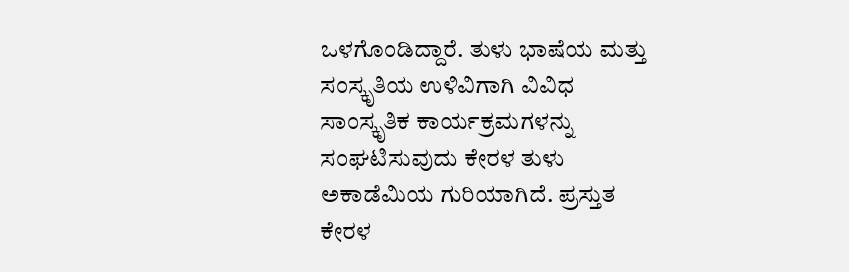ಒಳಗೊಂಡಿದ್ದಾರೆ. ತುಳು ಭಾಷೆಯ ಮತ್ತು ಸಂಸ್ಕೃತಿಯ ಉಳಿವಿಗಾಗಿ ವಿವಿಧ ಸಾಂಸ್ಕೃತಿಕ ಕಾರ್ಯಕ್ರಮಗಳನ್ನು ಸಂಘಟಿಸುವುದು ಕೇರಳ ತುಳು ಅಕಾಡೆಮಿಯ ಗುರಿಯಾಗಿದೆ. ಪ್ರಸ್ತುತ ಕೇರಳ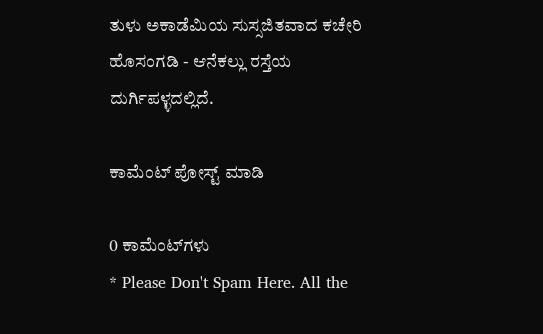ತುಳು ಅಕಾಡೆಮಿಯ ಸುಸ್ಸಜಿತವಾದ ಕಚೇರಿ ಹೊಸಂಗಡಿ - ಆನೆಕಲ್ಲು ರಸ್ತೆಯ ದುರ್ಗಿಪಳ್ಳದಲ್ಲಿದೆ.

ಕಾಮೆಂಟ್‌‌ ಪೋಸ್ಟ್‌ ಮಾಡಿ

0 ಕಾಮೆಂಟ್‌ಗಳು
* Please Don't Spam Here. All the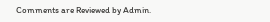Comments are Reviewed by Admin.